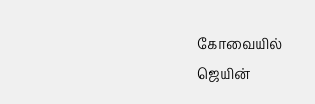கோவையில் ஜெயின்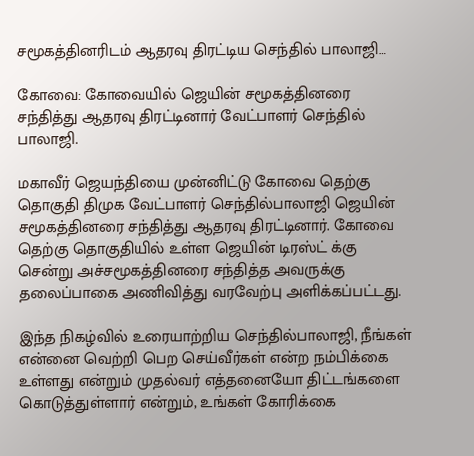சமூகத்தினரிடம் ஆதரவு திரட்டிய செந்தில் பாலாஜி…

கோவை: கோவையில் ஜெயின் சமூகத்தினரை சந்தித்து ஆதரவு திரட்டினார் வேட்பாளர் செந்தில் பாலாஜி.

மகாவீர் ஜெயந்தியை முன்னிட்டு கோவை தெற்கு தொகுதி திமுக வேட்பாளர் செந்தில்பாலாஜி ஜெயின் சமூகத்தினரை சந்தித்து ஆதரவு திரட்டினார். கோவை தெற்கு தொகுதியில் உள்ள ஜெயின் டிரஸ்ட் க்கு சென்று அச்சமூகத்தினரை சந்தித்த அவருக்கு தலைப்பாகை அணிவித்து வரவேற்பு அளிக்கப்பட்டது.

இந்த நிகழ்வில் உரையாற்றிய செந்தில்பாலாஜி, நீங்கள் என்னை வெற்றி பெற செய்வீர்கள் என்ற நம்பிக்கை உள்ளது என்றும் முதல்வர் எத்தனையோ திட்டங்களை கொடுத்துள்ளார் என்றும், உங்கள் கோரிக்கை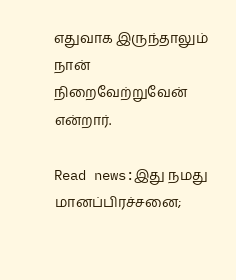எதுவாக இருந்தாலும் நான் நிறைவேற்றுவேன் என்றார்.

Read news:இது நமது மானப்பிரச்சனை;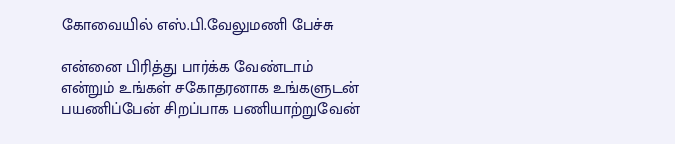கோவையில் எஸ்.பி.வேலுமணி பேச்சு

என்னை பிரித்து பார்க்க வேண்டாம் என்றும் உங்கள் சகோதரனாக உங்களுடன் பயணிப்பேன் சிறப்பாக பணியாற்றுவேன்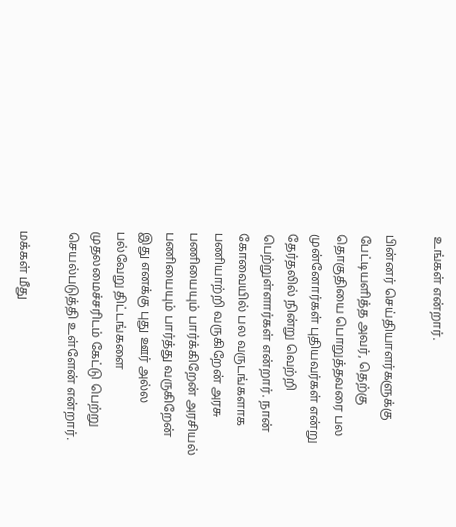உங்கள் என்றார்.

பின்னர் செய்தியாளர்களுக்கு பேட்டியளித்த அவர், தெற்கு தொகுதியை பொறுத்தவரை பல முன்னோர்கள் புதியவர்கள் என்று தேர்தலில் நின்று வெற்றி பெற்றுள்ளார்கள் என்றார். நான் கோவையில் பல வருடங்களாக பணியாற்றி வருகிறேன் அரசு பணியையும் பார்க்கிறேன் அரசியல் பணியையும் பார்த்து வருகிறேன் இது எனக்கு புது ஊர் அல்ல பல்வேறு திட்டங்களை முதலமைச்சரிடம் கேட்டு பெற்று செயல்படுத்தி உள்ளேன் என்றார்.

மக்கள் மீது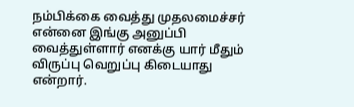நம்பிக்கை வைத்து முதலமைச்சர் என்னை இங்கு அனுப்பி வைத்துள்ளார் எனக்கு யார் மீதும் விருப்பு வெறுப்பு கிடையாது என்றார்.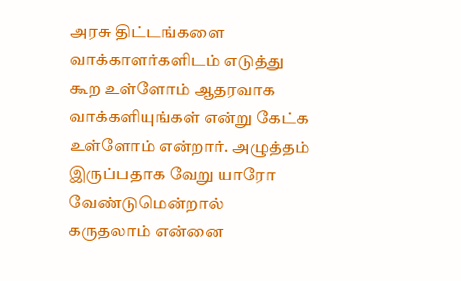அரசு திட்டங்களை வாக்காளர்களிடம் எடுத்து கூற உள்ளோம் ஆதரவாக வாக்களியுங்கள் என்று கேட்க உள்ளோம் என்றார். அழுத்தம் இருப்பதாக வேறு யாரோ வேண்டுமென்றால் கருதலாம் என்னை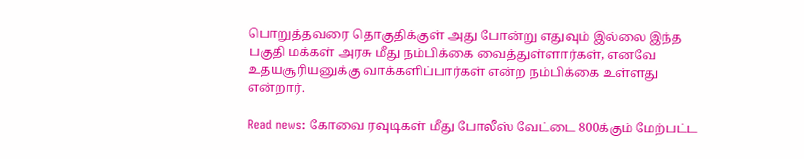பொறுத்தவரை தொகுதிக்குள் அது போன்று எதுவும் இல்லை இந்த பகுதி மக்கள் அரசு மீது நம்பிக்கை வைத்துள்ளார்கள், எனவே உதயசூரியனுக்கு வாக்களிப்பார்கள் என்ற நம்பிக்கை உள்ளது என்றார்.

Read news: கோவை ரவுடிகள் மீது போலீஸ் வேட்டை 800க்கும் மேற்பட்ட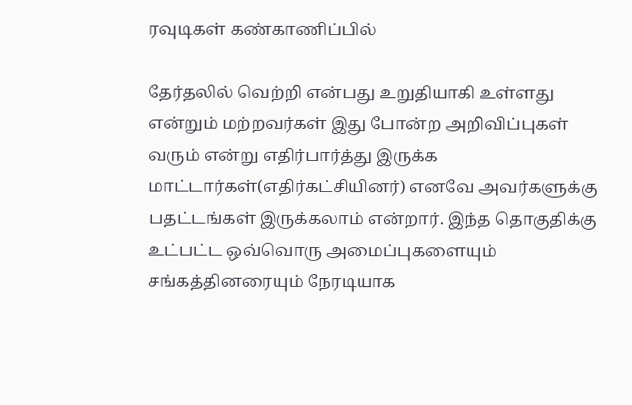ரவுடிகள் கண்காணிப்பில்

தேர்தலில் வெற்றி என்பது உறுதியாகி உள்ளது என்றும் மற்றவர்கள் இது போன்ற அறிவிப்புகள் வரும் என்று எதிர்பார்த்து இருக்க மாட்டார்கள்(எதிர்கட்சியினர்) எனவே அவர்களுக்கு பதட்டங்கள் இருக்கலாம் என்றார். இந்த தொகுதிக்கு உட்பட்ட ஒவ்வொரு அமைப்புகளையும் சங்கத்தினரையும் நேரடியாக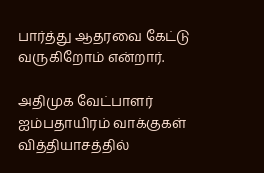பார்த்து ஆதரவை கேட்டு வருகிறோம் என்றார்.

அதிமுக வேட்பாளர் ஐம்பதாயிரம் வாக்குகள் வித்தியாசத்தில்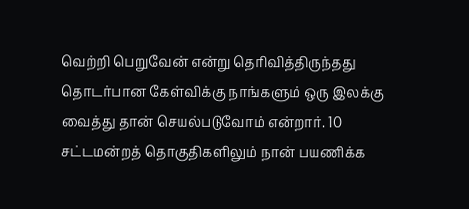வெற்றி பெறுவேன் என்று தெரிவித்திருந்தது தொடர்பான கேள்விக்கு நாங்களும் ஒரு இலக்கு வைத்து தான் செயல்படுவோம் என்றார். 10 சட்டமன்றத் தொகுதிகளிலும் நான் பயணிக்க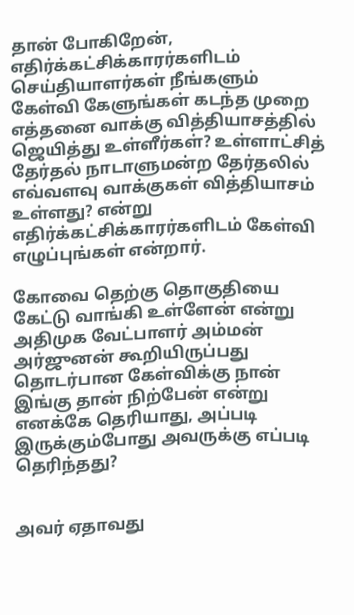தான் போகிறேன், எதிர்க்கட்சிக்காரர்களிடம் செய்தியாளர்கள் நீங்களும் கேள்வி கேளுங்கள் கடந்த முறை எத்தனை வாக்கு வித்தியாசத்தில் ஜெயித்து உள்ளீர்கள்? உள்ளாட்சித் தேர்தல் நாடாளுமன்ற தேர்தலில் எவ்வளவு வாக்குகள் வித்தியாசம் உள்ளது? என்று எதிர்க்கட்சிக்காரர்களிடம் கேள்வி எழுப்புங்கள் என்றார்.

கோவை தெற்கு தொகுதியை கேட்டு வாங்கி உள்ளேன் என்று அதிமுக வேட்பாளர் அம்மன் அர்ஜுனன் கூறியிருப்பது தொடர்பான கேள்விக்கு நான் இங்கு தான் நிற்பேன் என்று எனக்கே தெரியாது, அப்படி இருக்கும்போது அவருக்கு எப்படி தெரிந்தது?


அவர் ஏதாவது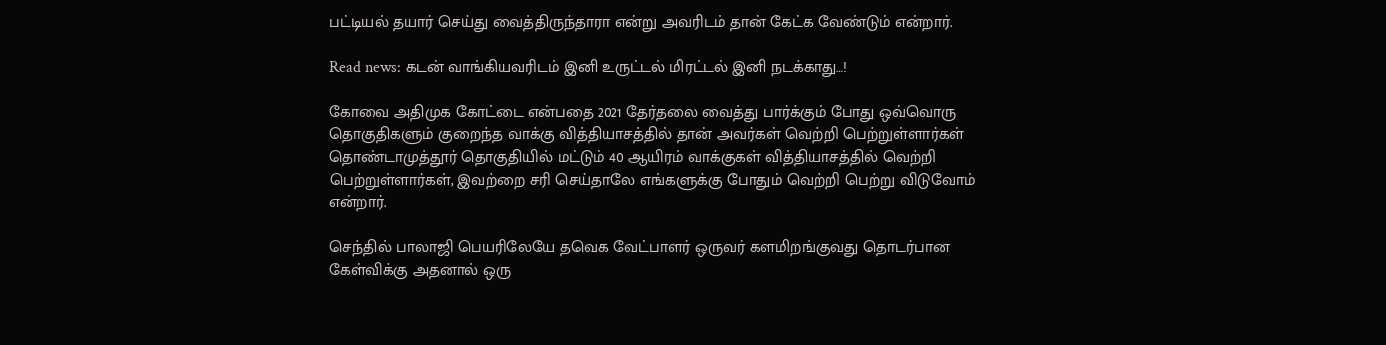பட்டியல் தயார் செய்து வைத்திருந்தாரா என்று அவரிடம் தான் கேட்க வேண்டும் என்றார்.

Read news: கடன் வாங்கியவரிடம் இனி உருட்டல் மிரட்டல் இனி நடக்காது…!

கோவை அதிமுக கோட்டை என்பதை 2021 தேர்தலை வைத்து பார்க்கும் போது ஒவ்வொரு தொகுதிகளும் குறைந்த வாக்கு வித்தியாசத்தில் தான் அவர்கள் வெற்றி பெற்றுள்ளார்கள் தொண்டாமுத்தூர் தொகுதியில் மட்டும் 40 ஆயிரம் வாக்குகள் வித்தியாசத்தில் வெற்றி பெற்றுள்ளார்கள், இவற்றை சரி செய்தாலே எங்களுக்கு போதும் வெற்றி பெற்று விடுவோம் என்றார்.

செந்தில் பாலாஜி பெயரிலேயே தவெக வேட்பாளர் ஒருவர் களமிறங்குவது தொடர்பான கேள்விக்கு அதனால் ஒரு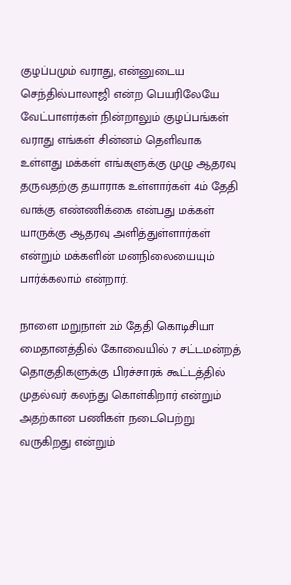குழப்பமும் வராது, என்னுடைய செந்தில்பாலாஜி என்ற பெயரிலேயே வேட்பாளர்கள் நின்றாலும் குழப்பங்கள் வராது எங்கள் சின்னம் தெளிவாக உள்ளது மக்கள் எங்களுக்கு முழு ஆதரவு தருவதற்கு தயாராக உள்ளார்கள் 4ம் தேதி வாக்கு எண்ணிக்கை என்பது மக்கள் யாருக்கு ஆதரவு அளித்துள்ளார்கள் என்றும் மக்களின் மனநிலையையும் பார்க்கலாம் என்றார்.

நாளை மறுநாள் 2ம் தேதி கொடிசியா மைதானத்தில் கோவையில் 7 சட்டமன்றத் தொகுதிகளுக்கு பிரச்சாரக் கூட்டத்தில் முதல்வர் கலந்து கொள்கிறார் என்றும் அதற்கான பணிகள் நடைபெற்று வருகிறது என்றும்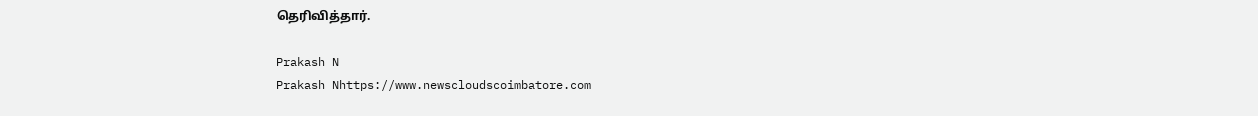தெரிவித்தார்.

Prakash N
Prakash Nhttps://www.newscloudscoimbatore.com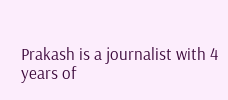Prakash is a journalist with 4 years of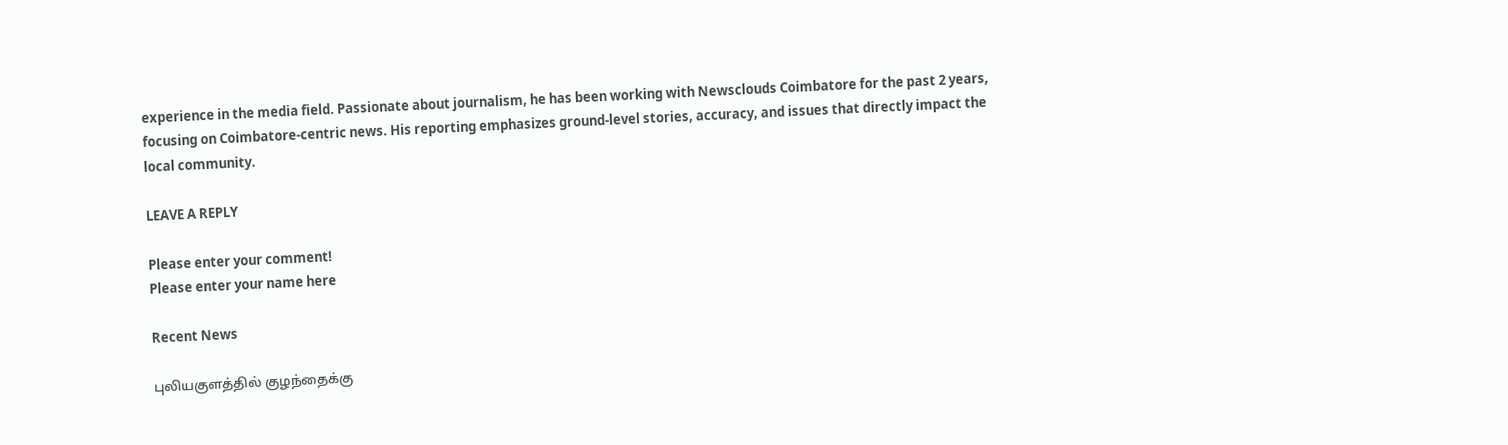experience in the media field. Passionate about journalism, he has been working with Newsclouds Coimbatore for the past 2 years, focusing on Coimbatore-centric news. His reporting emphasizes ground-level stories, accuracy, and issues that directly impact the local community.

LEAVE A REPLY

Please enter your comment!
Please enter your name here

Recent News

புலியகுளத்தில் குழந்தைக்கு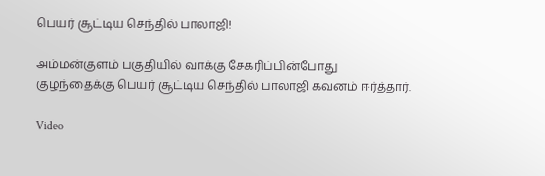பெயர் சூட்டிய செந்தில் பாலாஜி!

அம்மன்குளம் பகுதியில் வாக்கு சேகரிப்பின்போது குழந்தைக்கு பெயர் சூட்டிய செந்தில் பாலாஜி கவனம் ஈர்த்தார்.

Video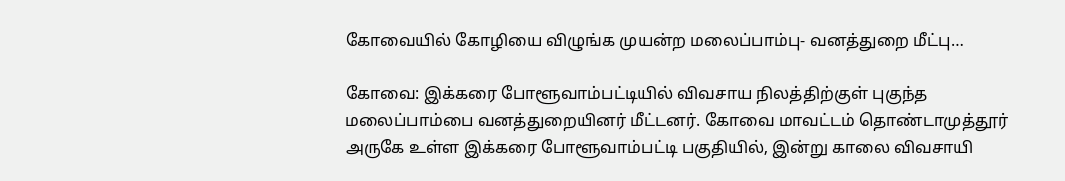கோவையில் கோழியை விழுங்க முயன்ற மலைப்பாம்பு- வனத்துறை மீட்பு…

கோவை: இக்கரை போளூவாம்பட்டியில் விவசாய நிலத்திற்குள் புகுந்த மலைப்பாம்பை வனத்துறையினர் மீட்டனர். கோவை மாவட்டம் தொண்டாமுத்தூர் அருகே உள்ள இக்கரை போளூவாம்பட்டி பகுதியில், இன்று காலை விவசாயி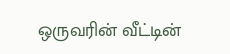ஒருவரின் வீட்டின்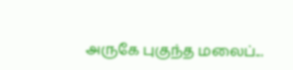அருகே புகுந்த மலைப்...